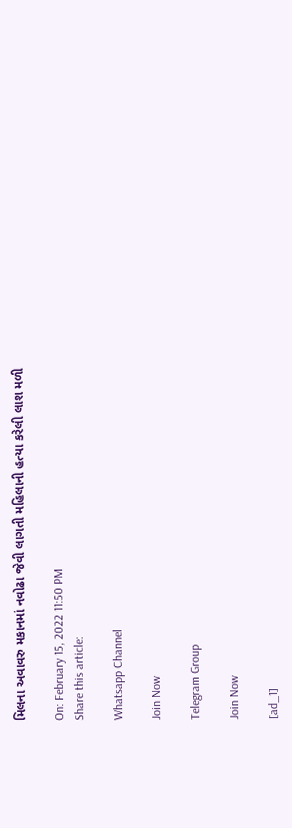મિલના અવાવરુ મકાનમાં નવોઢા જેવી લાગતી મહિલાની હત્યા કરેલી લાશ મળી

On: February 15, 2022 11:50 PM
Share this article:

Whatsapp Channel

Join Now

Telegram Group

Join Now

[ad_1]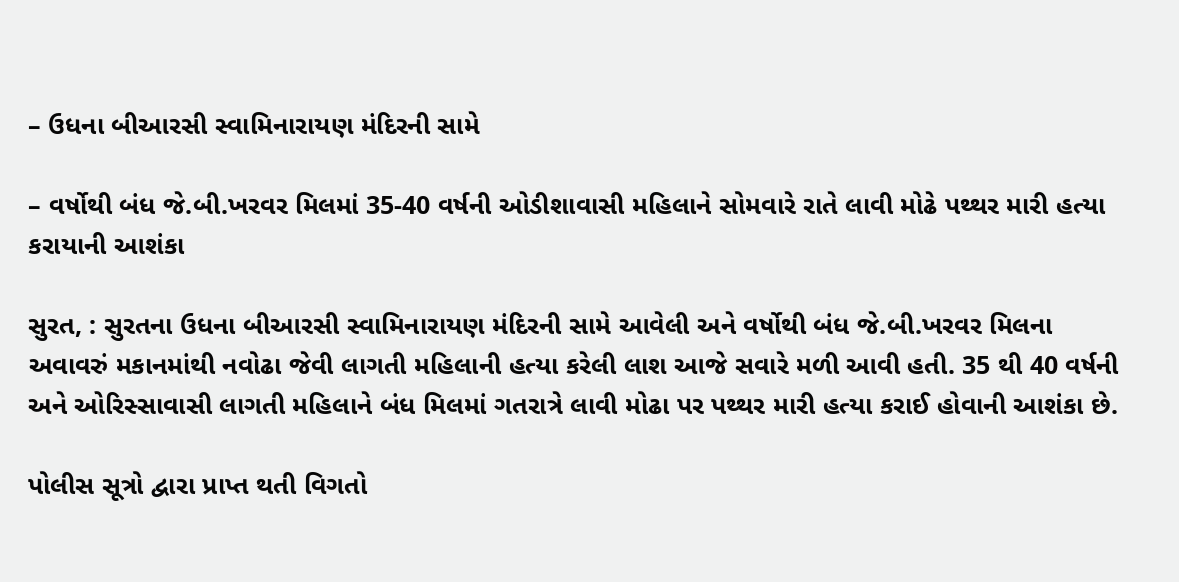– ઉધના બીઆરસી સ્વામિનારાયણ મંદિરની સામે

– વર્ષોથી બંધ જે.બી.ખરવર મિલમાં 35-40 વર્ષની ઓડીશાવાસી મહિલાને સોમવારે રાતે લાવી મોઢે પથ્થર મારી હત્યા કરાયાની આશંકા

સુરત, : સુરતના ઉધના બીઆરસી સ્વામિનારાયણ મંદિરની સામે આવેલી અને વર્ષોથી બંધ જે.બી.ખરવર મિલના અવાવરું મકાનમાંથી નવોઢા જેવી લાગતી મહિલાની હત્યા કરેલી લાશ આજે સવારે મળી આવી હતી. 35 થી 40 વર્ષની અને ઓરિસ્સાવાસી લાગતી મહિલાને બંધ મિલમાં ગતરાત્રે લાવી મોઢા પર પથ્થર મારી હત્યા કરાઈ હોવાની આશંકા છે.

પોલીસ સૂત્રો દ્વારા પ્રાપ્ત થતી વિગતો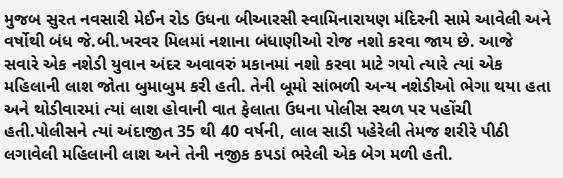મુજબ સુરત નવસારી મેઈન રોડ ઉધના બીઆરસી સ્વામિનારાયણ મંદિરની સામે આવેલી અને વર્ષોથી બંધ જે.બી.ખરવર મિલમાં નશાના બંધાણીઓ રોજ નશો કરવા જાય છે. આજે સવારે એક નશેડી યુવાન અંદર અવાવરું મકાનમાં નશો કરવા માટે ગયો ત્યારે ત્યાં એક મહિલાની લાશ જોતા બુમાબુમ કરી હતી. તેની બૂમો સાંભળી અન્ય નશેડીઓ ભેગા થયા હતા અને થોડીવારમાં ત્યાં લાશ હોવાની વાત ફેલાતા ઉધના પોલીસ સ્થળ પર પહોંચી હતી.પોલીસને ત્યાં અંદાજીત 35 થી 40 વર્ષની, લાલ સાડી પહેરેલી તેમજ શરીરે પીઠી લગાવેલી મહિલાની લાશ અને તેની નજીક કપડાં ભરેલી એક બેગ મળી હતી.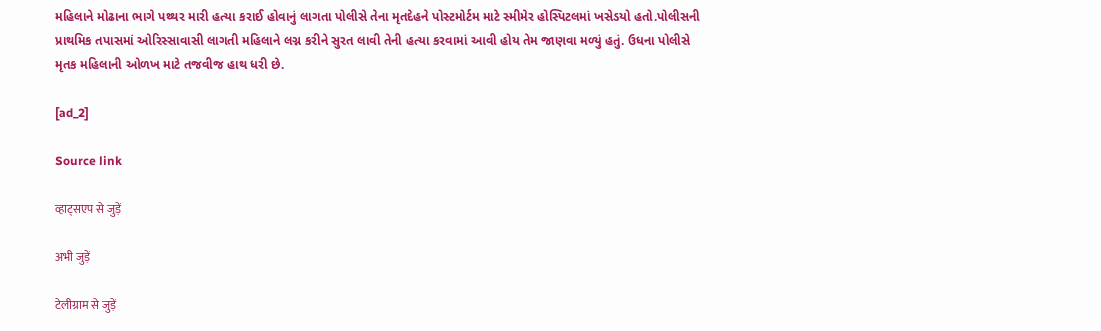મહિલાને મોઢાના ભાગે પથ્થર મારી હત્યા કરાઈ હોવાનું લાગતા પોલીસે તેના મૃતદેહને પોસ્ટમોર્ટમ માટે સ્મીમેર હોસ્પિટલમાં ખસેડયો હતો.પોલીસની પ્રાથમિક તપાસમાં ઓરિસ્સાવાસી લાગતી મહિલાને લગ્ન કરીને સુરત લાવી તેની હત્યા કરવામાં આવી હોય તેમ જાણવા મળ્યું હતું. ઉધના પોલીસે મૃતક મહિલાની ઓળખ માટે તજવીજ હાથ ધરી છે.

[ad_2]

Source link

व्हाट्सएप से जुड़ें

अभी जुड़ें

टेलीग्राम से जुड़ें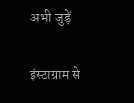अभी जुड़ें

इंस्टाग्राम से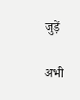जुड़ें

अभी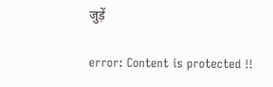जुड़ें

error: Content is protected !!